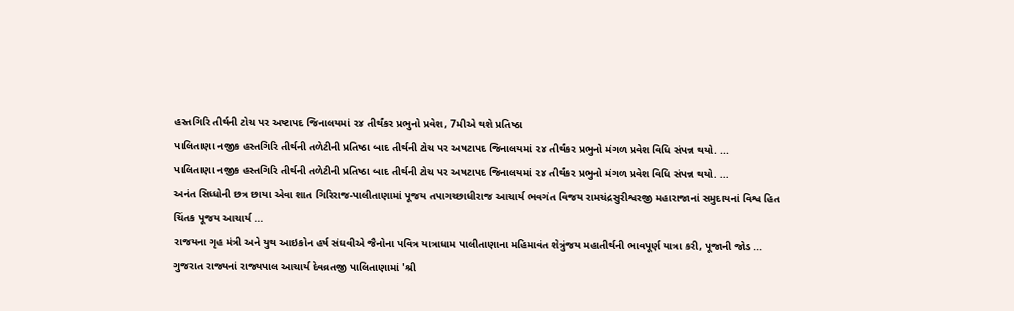હસ્તગિરિ તીર્થની ટોચ પર અષ્ટાપદ જિનાલયમાં ૨૪ તીર્થંકર પ્રભુનો પ્રવેશ, 7મીએ થશે પ્રતિષ્ઠા
પાલિતાણા નજીક હસ્તગિરિ તીર્થની તળેટીની પ્રતિષ્ઠા બાદ તીર્થની ટોચ પર અષટાપદ જિનાલયમાં ૨૪ તીર્થંકર પ્રભુનો મંગળ પ્રવેશ વિધિ સંપન્ન થયો. ...
પાલિતાણા નજીક હસ્તગિરિ તીર્થની તળેટીની પ્રતિષ્ઠા બાદ તીર્થની ટોચ પર અષટાપદ જિનાલયમાં ૨૪ તીર્થંકર પ્રભુનો મંગળ પ્રવેશ વિધિ સંપન્ન થયો. ...
અનંત સિધ્ધોની છત્ર છાયા એવા શાત ગિરિરાજ-પાલીતાણામાં પૂજય તપાગચ્છાધીરાજ આચાર્ય ભવગંત વિજય રામચંદ્રસુરીશ્વરજી મહારાજાનાં સમુદાયનાં વિશ્વ હિત ચિંતક પૂજય આચાર્ય ...
રાજયના ગૃહ મંત્રી અને યુથ આઇકોન હર્ષ સંઘવીએ જૈનોના પવિત્ર યાત્રાધામ પાલીતાણાના મહિમાવંત શેત્રુંજય મહાતીર્થની ભાવપૂર્ણ યાત્રા કરી, પૂજાની જોડ ...
ગુજરાત રાજ્યનાં રાજ્યપાલ આચાર્ય દેવવ્રતજી પાલિતાણામાં 'શ્રી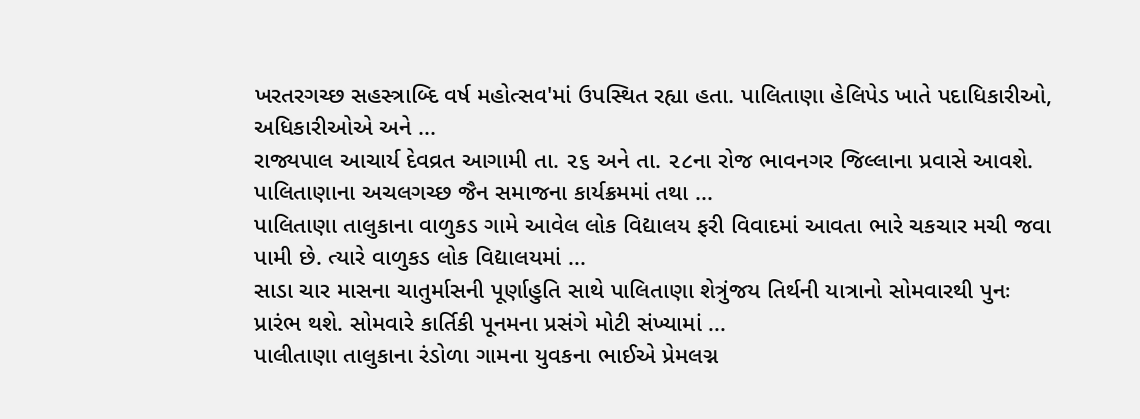ખરતરગચ્છ સહસ્ત્રાબ્દિ વર્ષ મહોત્સવ'માં ઉપસ્થિત રહ્યા હતા. પાલિતાણા હેલિપેડ ખાતે પદાધિકારીઓ, અધિકારીઓએ અને ...
રાજ્યપાલ આચાર્ય દેવવ્રત આગામી તા. ૨૬ અને તા. ૨૮ના રોજ ભાવનગર જિલ્લાના પ્રવાસે આવશે. પાલિતાણાના અચલગચ્છ જૈન સમાજના કાર્યક્રમમાં તથા ...
પાલિતાણા તાલુકાના વાળુકડ ગામે આવેલ લોક વિદ્યાલય ફરી વિવાદમાં આવતા ભારે ચકચાર મચી જવા પામી છે. ત્યારે વાળુકડ લોક વિદ્યાલયમાં ...
સાડા ચાર માસના ચાતુર્માસની પૂર્ણાહુતિ સાથે પાલિતાણા શેત્રુંજય તિર્થની યાત્રાનો સોમવારથી પુનઃ પ્રારંભ થશે. સોમવારે કાર્તિકી પૂનમના પ્રસંગે મોટી સંખ્યામાં ...
પાલીતાણા તાલુકાના રંડોળા ગામના યુવકના ભાઈએ પ્રેમલગ્ન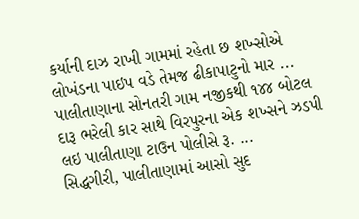કર્યાની દાઝ રાખી ગામમાં રહેતા છ શખ્સોએ લોખંડના પાઇપ વડે તેમજ ઢીકાપાટુનો માર ...
પાલીતાણાના સોનતરી ગામ નજીકથી ૧૪૪ બોટલ દારૂ ભરેલી કાર સાથે વિરપુરના એક શખ્સને ઝડપી લઇ પાલીતાણા ટાઉન પોલીસે રૂ. ...
સિદ્ધગીરી, પાલીતાણામાં આસો સુદ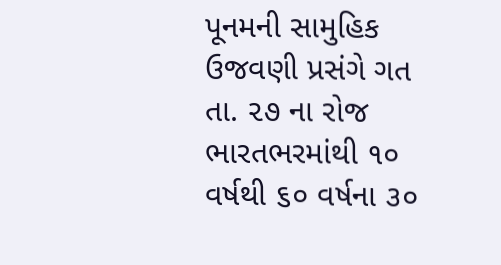પૂનમની સામુહિક ઉજવણી પ્રસંગે ગત તા. ૨૭ ના રોજ ભારતભરમાંથી ૧૦ વર્ષથી ૬૦ વર્ષના ૩૦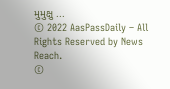મુમુક્ષુ ...
© 2022 AasPassDaily – All Rights Reserved by News Reach.
©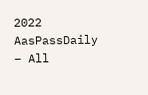2022 AasPassDaily – All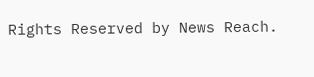Rights Reserved by News Reach.